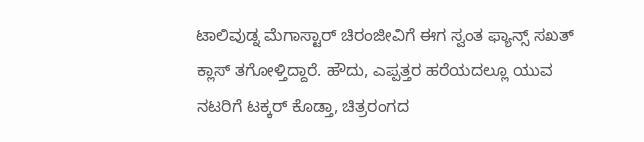ಟಾಲಿವುಡ್ನ ಮೆಗಾಸ್ಟಾರ್ ಚಿರಂಜೀವಿಗೆ ಈಗ ಸ್ವಂತ ಫ್ಯಾನ್ಸ್ ಸಖತ್ ಕ್ಲಾಸ್ ತಗೋಳ್ತಿದ್ದಾರೆ. ಹೌದು, ಎಪ್ಪತ್ತರ ಹರೆಯದಲ್ಲೂ ಯುವ ನಟರಿಗೆ ಟಕ್ಕರ್ ಕೊಡ್ತಾ, ಚಿತ್ರರಂಗದ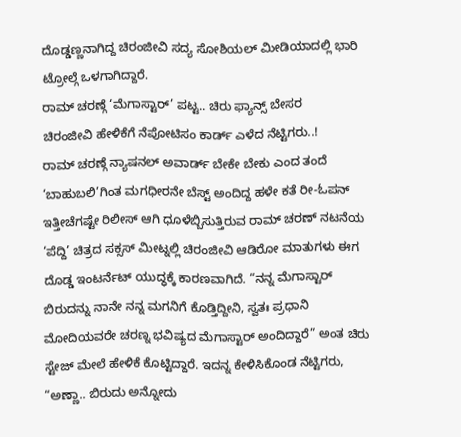ದೊಡ್ಡಣ್ಣನಾಗಿದ್ದ ಚಿರಂಜೀವಿ ಸದ್ಯ ಸೋಶಿಯಲ್ ಮೀಡಿಯಾದಲ್ಲಿ ಭಾರಿ ಟ್ರೋಲ್ಗೆ ಒಳಗಾಗಿದ್ದಾರೆ.
ರಾಮ್ ಚರಣ್ಗೆ ‘ಮೆಗಾಸ್ಟಾರ್’ ಪಟ್ಟ.. ಚಿರು ಫ್ಯಾನ್ಸ್ ಬೇಸರ
ಚಿರಂಜೀವಿ ಹೇಳಿಕೆಗೆ ನೆಪೋಟಿಸಂ ಕಾರ್ಡ್ ಎಳೆದ ನೆಟ್ಟಿಗರು..!
ರಾಮ್ ಚರಣ್ಗೆ ನ್ಯಾಷನಲ್ ಅವಾರ್ಡ್ ಬೇಕೇ ಬೇಕು ಎಂದ ತಂದೆ
‘ಬಾಹುಬಲಿ’ಗಿಂತ ಮಗಧೀರನೇ ಬೆಸ್ಟ್ ಅಂದಿದ್ದ ಹಳೇ ಕತೆ ರೀ-ಓಪನ್
ಇತ್ತೀಚೆಗಷ್ಟೇ ರಿಲೀಸ್ ಆಗಿ ಧೂಳೆಬ್ಬಿಸುತ್ತಿರುವ ರಾಮ್ ಚರಣ್ ನಟನೆಯ ‘ಪೆದ್ದಿ’ ಚಿತ್ರದ ಸಕ್ಸಸ್ ಮೀಟ್ನಲ್ಲಿ ಚಿರಂಜೀವಿ ಆಡಿರೋ ಮಾತುಗಳು ಈಗ ದೊಡ್ಡ ಇಂಟರ್ನೆಟ್ ಯುದ್ಧಕ್ಕೆ ಕಾರಣವಾಗಿದೆ. “ನನ್ನ ಮೆಗಾಸ್ಟಾರ್ ಬಿರುದನ್ನು ನಾನೇ ನನ್ನ ಮಗನಿಗೆ ಕೊಡ್ತಿದ್ದೀನಿ, ಸ್ವತಃ ಪ್ರಧಾನಿ ಮೋದಿಯವರೇ ಚರಣ್ನ ಭವಿಷ್ಯದ ಮೆಗಾಸ್ಟಾರ್ ಅಂದಿದ್ದಾರೆ” ಅಂತ ಚಿರು ಸ್ಟೇಜ್ ಮೇಲೆ ಹೇಳಿಕೆ ಕೊಟ್ಟಿದ್ದಾರೆ. ಇದನ್ನ ಕೇಳಿಸಿಕೊಂಡ ನೆಟ್ಟಿಗರು, “ಅಣ್ಣಾ.. ಬಿರುದು ಅನ್ನೋದು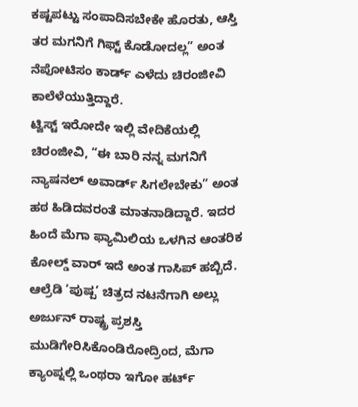ಕಷ್ಟಪಟ್ಟು ಸಂಪಾದಿಸಬೇಕೇ ಹೊರತು, ಆಸ್ತಿ ತರ ಮಗನಿಗೆ ಗಿಫ್ಟ್ ಕೊಡೋದಲ್ಲ” ಅಂತ ನೆಪೋಟಿಸಂ ಕಾರ್ಡ್ ಎಳೆದು ಚಿರಂಜೀವಿ ಕಾಲೆಳೆಯುತ್ತಿದ್ದಾರೆ.
ಟ್ವಿಸ್ಟ್ ಇರೋದೇ ಇಲ್ಲಿ ವೇದಿಕೆಯಲ್ಲಿ ಚಿರಂಜೀವಿ, “ಈ ಬಾರಿ ನನ್ನ ಮಗನಿಗೆ ನ್ಯಾಷನಲ್ ಅವಾರ್ಡ್ ಸಿಗಲೇಬೇಕು” ಅಂತ ಹಠ ಹಿಡಿದವರಂತೆ ಮಾತನಾಡಿದ್ದಾರೆ. ಇದರ ಹಿಂದೆ ಮೆಗಾ ಫ್ಯಾಮಿಲಿಯ ಒಳಗಿನ ಆಂತರಿಕ ಕೋಲ್ಡ್ ವಾರ್ ಇದೆ ಅಂತ ಗಾಸಿಪ್ ಹಬ್ಬಿದೆ. ಆಲ್ರೆಡಿ ‘ಪುಷ್ಪ’ ಚಿತ್ರದ ನಟನೆಗಾಗಿ ಅಲ್ಲು ಅರ್ಜುನ್ ರಾಷ್ಟ್ರ ಪ್ರಶಸ್ತಿ ಮುಡಿಗೇರಿಸಿಕೊಂಡಿರೋದ್ರಿಂದ, ಮೆಗಾ ಕ್ಯಾಂಪ್ನಲ್ಲಿ ಒಂಥರಾ ಇಗೋ ಹರ್ಟ್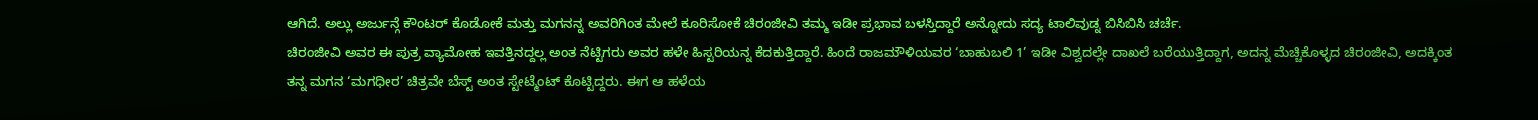ಆಗಿದೆ. ಅಲ್ಲು ಅರ್ಜುನ್ಗೆ ಕೌಂಟರ್ ಕೊಡೋಕೆ ಮತ್ತು ಮಗನನ್ನ ಅವರಿಗಿಂತ ಮೇಲೆ ಕೂರಿಸೋಕೆ ಚಿರಂಜೀವಿ ತಮ್ಮ ಇಡೀ ಪ್ರಭಾವ ಬಳಸ್ತಿದ್ದಾರೆ ಅನ್ನೋದು ಸದ್ಯ ಟಾಲಿವುಡ್ನ ಬಿಸಿಬಿಸಿ ಚರ್ಚೆ.
ಚಿರಂಜೀವಿ ಅವರ ಈ ಪುತ್ರ ವ್ಯಾಮೋಹ ಇವತ್ತಿನದ್ದಲ್ಲ ಅಂತ ನೆಟ್ಟಿಗರು ಅವರ ಹಳೇ ಹಿಸ್ಟರಿಯನ್ನ ಕೆದಕುತ್ತಿದ್ದಾರೆ. ಹಿಂದೆ ರಾಜಮೌಳಿಯವರ ‘ಬಾಹುಬಲಿ 1’ ಇಡೀ ವಿಶ್ವದಲ್ಲೇ ದಾಖಲೆ ಬರೆಯುತ್ತಿದ್ದಾಗ, ಅದನ್ನ ಮೆಚ್ಚಿಕೊಳ್ಳದ ಚಿರಂಜೀವಿ, ಅದಕ್ಕಿಂತ ತನ್ನ ಮಗನ ‘ಮಗಧೀರ’ ಚಿತ್ರವೇ ಬೆಸ್ಟ್ ಅಂತ ಸ್ಟೇಟ್ಮೆಂಟ್ ಕೊಟ್ಟಿದ್ದರು. ಈಗ ಆ ಹಳೆಯ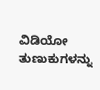ವಿಡಿಯೋ ತುಣುಕುಗಳನ್ನು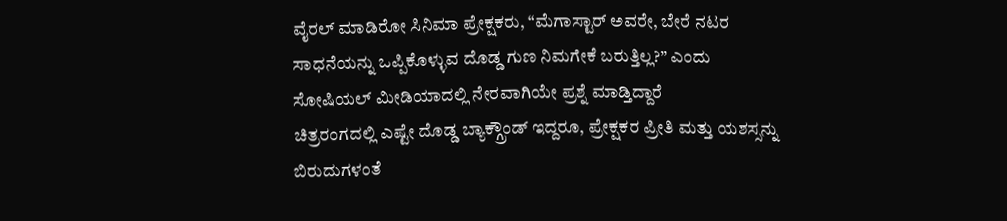ವೈರಲ್ ಮಾಡಿರೋ ಸಿನಿಮಾ ಪ್ರೇಕ್ಷಕರು, “ಮೆಗಾಸ್ಟಾರ್ ಅವರೇ, ಬೇರೆ ನಟರ ಸಾಧನೆಯನ್ನು ಒಪ್ಪಿಕೊಳ್ಳುವ ದೊಡ್ಡ ಗುಣ ನಿಮಗೇಕೆ ಬರುತ್ತಿಲ್ಲ?” ಎಂದು ಸೋಷಿಯಲ್ ಮೀಡಿಯಾದಲ್ಲಿ ನೇರವಾಗಿಯೇ ಪ್ರಶ್ನೆ ಮಾಡ್ತಿದ್ದಾರೆ
ಚಿತ್ರರಂಗದಲ್ಲಿ ಎಷ್ಟೇ ದೊಡ್ಡ ಬ್ಯಾಕ್ಗ್ರೌಂಡ್ ಇದ್ದರೂ, ಪ್ರೇಕ್ಷಕರ ಪ್ರೀತಿ ಮತ್ತು ಯಶಸ್ಸನ್ನು ಬಿರುದುಗಳಂತೆ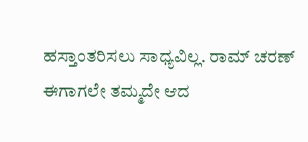ಹಸ್ತಾಂತರಿಸಲು ಸಾಧ್ಯವಿಲ್ಲ. ರಾಮ್ ಚರಣ್ ಈಗಾಗಲೇ ತಮ್ಮದೇ ಆದ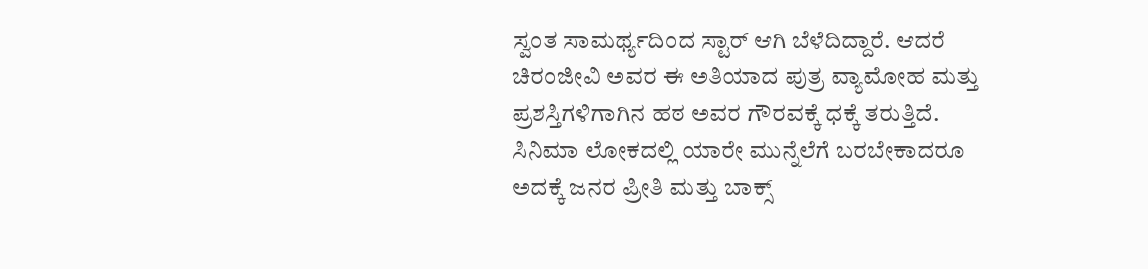ಸ್ವಂತ ಸಾಮರ್ಥ್ಯದಿಂದ ಸ್ಟಾರ್ ಆಗಿ ಬೆಳೆದಿದ್ದಾರೆ. ಆದರೆ ಚಿರಂಜೀವಿ ಅವರ ಈ ಅತಿಯಾದ ಪುತ್ರ ವ್ಯಾಮೋಹ ಮತ್ತು ಪ್ರಶಸ್ತಿಗಳಿಗಾಗಿನ ಹಠ ಅವರ ಗೌರವಕ್ಕೆ ಧಕ್ಕೆ ತರುತ್ತಿದೆ. ಸಿನಿಮಾ ಲೋಕದಲ್ಲಿ ಯಾರೇ ಮುನ್ನೆಲೆಗೆ ಬರಬೇಕಾದರೂ ಅದಕ್ಕೆ ಜನರ ಪ್ರೀತಿ ಮತ್ತು ಬಾಕ್ಸ್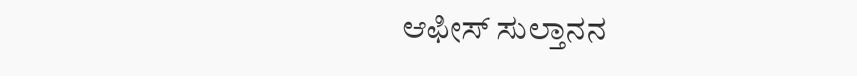ಆಫೀಸ್ ಸುಲ್ತಾನನ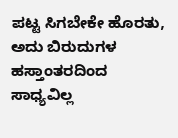ಪಟ್ಟ ಸಿಗಬೇಕೇ ಹೊರತು, ಅದು ಬಿರುದುಗಳ ಹಸ್ತಾಂತರದಿಂದ ಸಾಧ್ಯವಿಲ್ಲ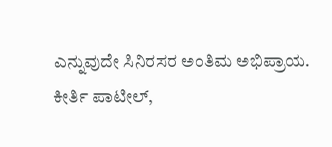ಎನ್ನುವುದೇ ಸಿನಿರಸರ ಅಂತಿಮ ಅಭಿಪ್ರಾಯ.
ಕೀರ್ತಿ ಪಾಟೀಲ್,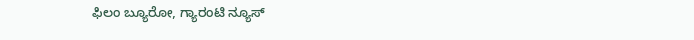ಫಿಲಂ ಬ್ಯೂರೋ, ಗ್ಯಾರಂಟಿ ನ್ಯೂಸ್